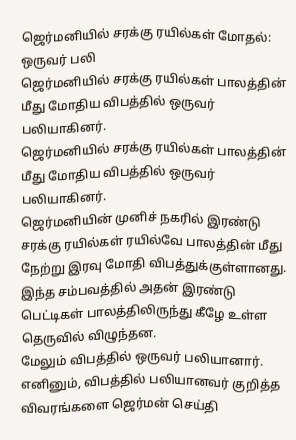ஜெர்மனியில் சரக்கு ரயில்கள் மோதல்: ஒருவர் பலி
ஜெர்மனியில் சரக்கு ரயில்கள் பாலத்தின் மீது மோதிய விபத்தில் ஒருவர் பலியாகினர்.
ஜெர்மனியில் சரக்கு ரயில்கள் பாலத்தின் மீது மோதிய விபத்தில் ஒருவர் பலியாகினர்.
ஜெர்மனியின் முனிச் நகரில் இரண்டு சரக்கு ரயில்கள் ரயில்வே பாலத்தின் மீது நேற்று இரவு மோதி விபத்துக்குள்ளானது. இந்த சம்பவத்தில் அதன் இரண்டு பெட்டிகள் பாலத்திலிருந்து கீழே உள்ள தெருவில் விழுந்தன.
மேலும் விபத்தில் ஒருவர் பலியானார். எனினும், விபத்தில் பலியானவர் குறித்த விவரங்களை ஜெர்மன் செய்தி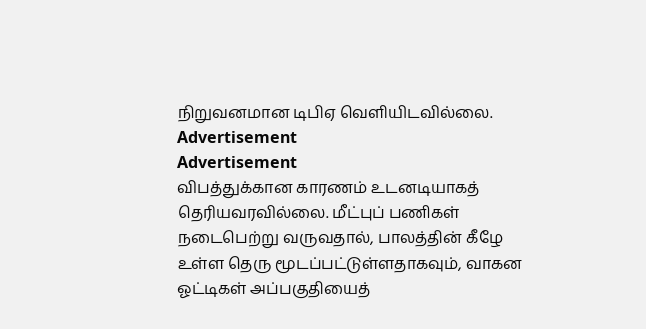நிறுவனமான டிபிஏ வெளியிடவில்லை.
Advertisement
Advertisement
விபத்துக்கான காரணம் உடனடியாகத் தெரியவரவில்லை. மீட்புப் பணிகள் நடைபெற்று வருவதால், பாலத்தின் கீழே உள்ள தெரு மூடப்பட்டுள்ளதாகவும், வாகன ஓட்டிகள் அப்பகுதியைத்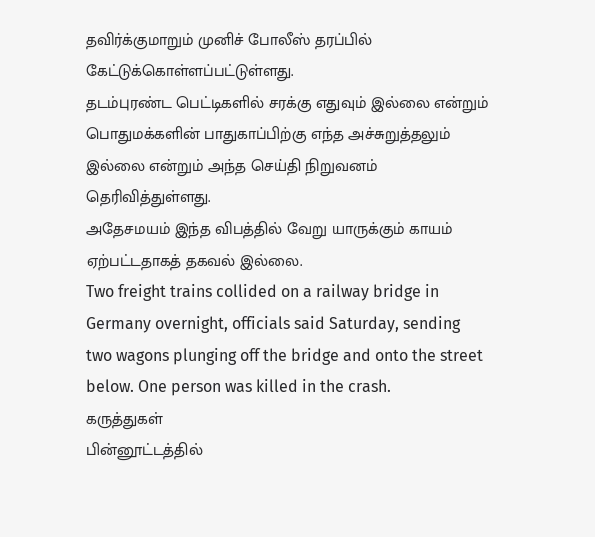தவிர்க்குமாறும் முனிச் போலீஸ் தரப்பில் கேட்டுக்கொள்ளப்பட்டுள்ளது.
தடம்புரண்ட பெட்டிகளில் சரக்கு எதுவும் இல்லை என்றும் பொதுமக்களின் பாதுகாப்பிற்கு எந்த அச்சுறுத்தலும் இல்லை என்றும் அந்த செய்தி நிறுவனம் தெரிவித்துள்ளது.
அதேசமயம் இந்த விபத்தில் வேறு யாருக்கும் காயம் ஏற்பட்டதாகத் தகவல் இல்லை.
Two freight trains collided on a railway bridge in Germany overnight, officials said Saturday, sending two wagons plunging off the bridge and onto the street below. One person was killed in the crash.
கருத்துகள்
பின்னூட்டத்தில்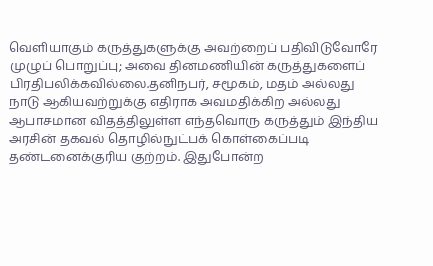வெளியாகும் கருத்துகளுக்கு அவற்றைப் பதிவிடுவோரே முழுப் பொறுப்பு; அவை தினமணியின் கருத்துகளைப் பிரதிபலிக்கவில்லை.தனிநபர், சமூகம், மதம் அல்லது நாடு ஆகியவற்றுக்கு எதிராக அவமதிக்கிற அல்லது ஆபாசமான விதத்திலுள்ள எந்தவொரு கருத்தும் இந்திய அரசின் தகவல் தொழில்நுட்பக் கொள்கைப்படி தண்டனைக்குரிய குற்றம். இதுபோன்ற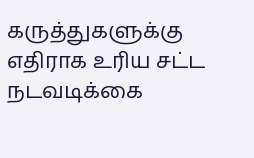கருத்துகளுக்கு எதிராக உரிய சட்ட நடவடிக்கை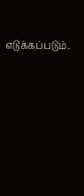எடுக்கப்படும்.